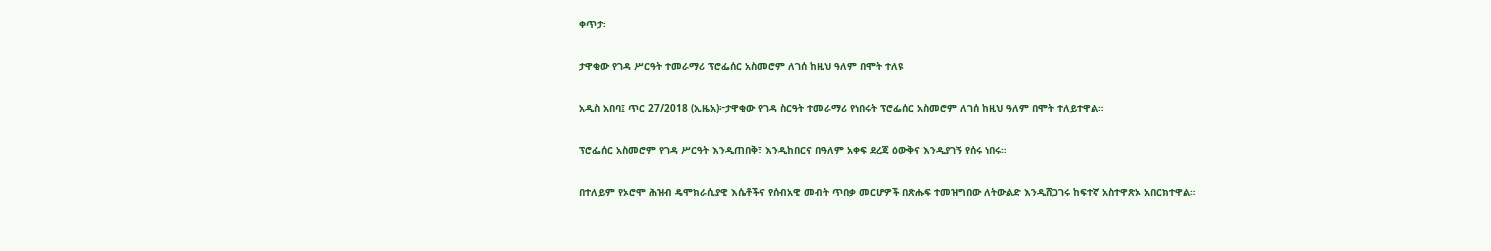ቀጥታ፡

ታዋቂው የገዳ ሥርዓት ተመራማሪ ፕሮፌሰር አስመሮም ለገሰ ከዚህ ዓለም በሞት ተለዩ

አዲስ አበባ፤ ጥር 27/2018 (ኢዜአ)፦ታዋቂው የገዳ ስርዓት ተመራማሪ የነበሩት ፕሮፌሰር አስመሮም ለገሰ ከዚህ ዓለም በሞት ተለይተዋል።

ፕሮፌሰር አስመሮም የገዳ ሥርዓት እንዲጠበቅ፣ እንዲከበርና በዓለም አቀፍ ደረጃ ዕውቅና እንዲያገኝ የሰሩ ነበሩ።

በተለይም የኦሮሞ ሕዝብ ዴሞክራሲያዊ እሴቶችና የሰብአዊ መብት ጥበቃ መርሆዎች በጽሑፍ ተመዝግበው ለትውልድ እንዲሸጋገሩ ከፍተኛ አስተዋጽኦ አበርክተዋል።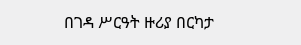በገዳ ሥርዓት ዙሪያ በርካታ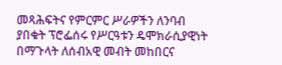መጻሕፍትና የምርምር ሥራዎችን ለንባብ ያበቁት ፕሮፌሰሩ የሥርዓቱን ዴሞክራሲያዊነት በማጉላት ለሰብአዊ መብት መከበርና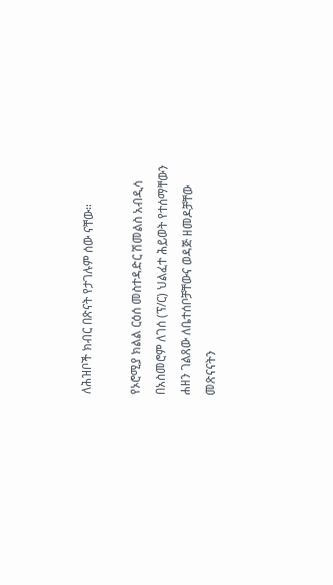ለሕዝቦች ክብር በጽናት የታገሉም ሰው ናቸው።

የኦሮሚያ ክልል ርዕሰ መስተዳድር ሽመልስ አብዲሳ በአስመሮም ለገሰ (ፕ/ር) ህልፈተ ሕይወት የተሰማቸውን ሐዘን ገልጸው ለቤተሰቦቻቸውና ወዳጅ ዘመዶቻቸው መጽናናትን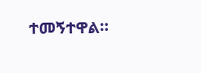ተመኝተዋል።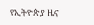የኢትዮጵያ ዜና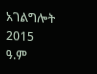አገልግሎት
2015
ዓ.ም